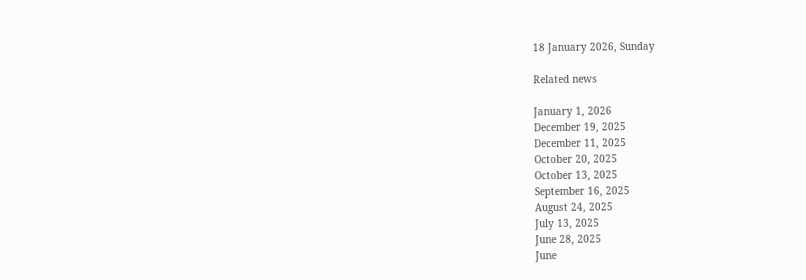18 January 2026, Sunday

Related news

January 1, 2026
December 19, 2025
December 11, 2025
October 20, 2025
October 13, 2025
September 16, 2025
August 24, 2025
July 13, 2025
June 28, 2025
June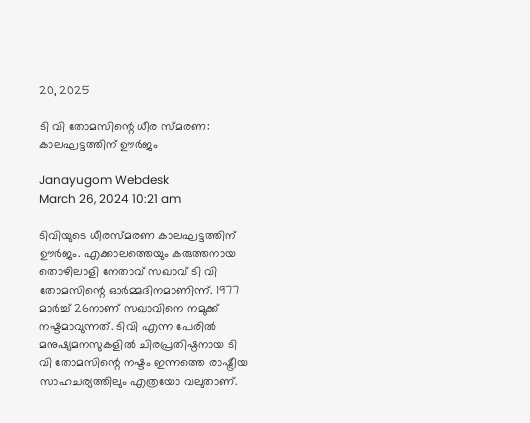20, 2025

ടി വി തോമസിന്റെ ധീര സ്മരണ: കാലഘട്ടത്തിന് ഊര്‍ജം

Janayugom Webdesk
March 26, 2024 10:21 am

ടിവിയുടെ ധീരസ്മരണ കാലഘട്ടത്തിന് ഊര്‍ജം. എക്കാലത്തെയും കരുത്തനായ തൊഴിലാളി നേതാവ് സഖാവ് ടി വി തോമസിന്റെ ഓര്‍മ്മദിനമാണിന്ന്. 1977 മാര്‍ച്ച് 26നാണ് സഖാവിനെ നമുക്ക് നഷ്ടമാവുന്നത്. ടിവി എന്ന പേരില്‍ മനുഷ്യമനസുകളില്‍ ചിരപ്രതിഷ്ഠനായ ടി വി തോമസിന്റെ നഷ്ടം ഇന്നത്തെ രാഷ്ട്രീയ സാഹചര്യത്തിലും എത്രയോ വലുതാണ്.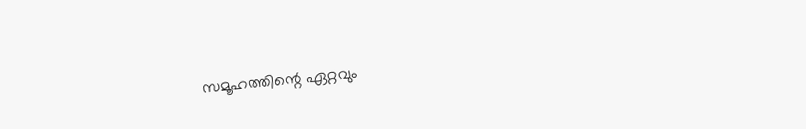സമൂഹത്തിന്റെ ഏറ്റവും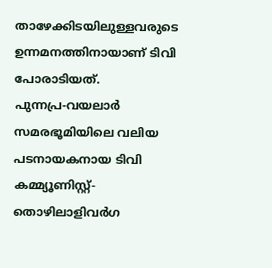താഴേക്കിടയിലുള്ളവരുടെ ഉന്നമനത്തിനായാണ് ടിവി പോരാടിയത്. പുന്നപ്ര‑വയലാര്‍ സമരഭൂമിയിലെ വലിയ പടനായകനായ ടിവി കമ്മ്യൂണിസ്റ്റ്-തൊഴിലാളിവര്‍ഗ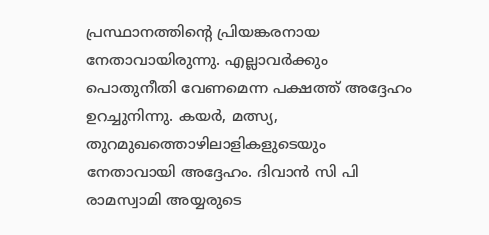പ്രസ്ഥാനത്തിന്റെ പ്രിയങ്കരനായ നേതാവായിരുന്നു. എല്ലാവര്‍ക്കും പൊതുനീതി വേണമെന്ന പക്ഷത്ത് അദ്ദേഹം ഉറച്ചുനിന്നു. കയര്‍, മത്സ്യ, തുറമുഖത്തൊഴിലാളികളുടെയും നേതാവായി അദ്ദേഹം. ദിവാന്‍ സി പി രാമസ്വാമി അയ്യരുടെ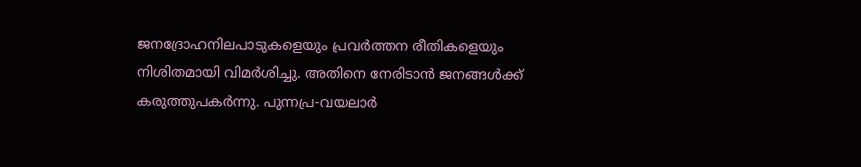ജനദ്രോഹനിലപാടുകളെയും പ്രവര്‍ത്തന രീതികളെയും നിശിതമായി വിമര്‍ശിച്ചു. അതിനെ നേരിടാന്‍ ജനങ്ങള്‍ക്ക് കരുത്തുപകര്‍ന്നു. പുന്നപ്ര‑വയലാര്‍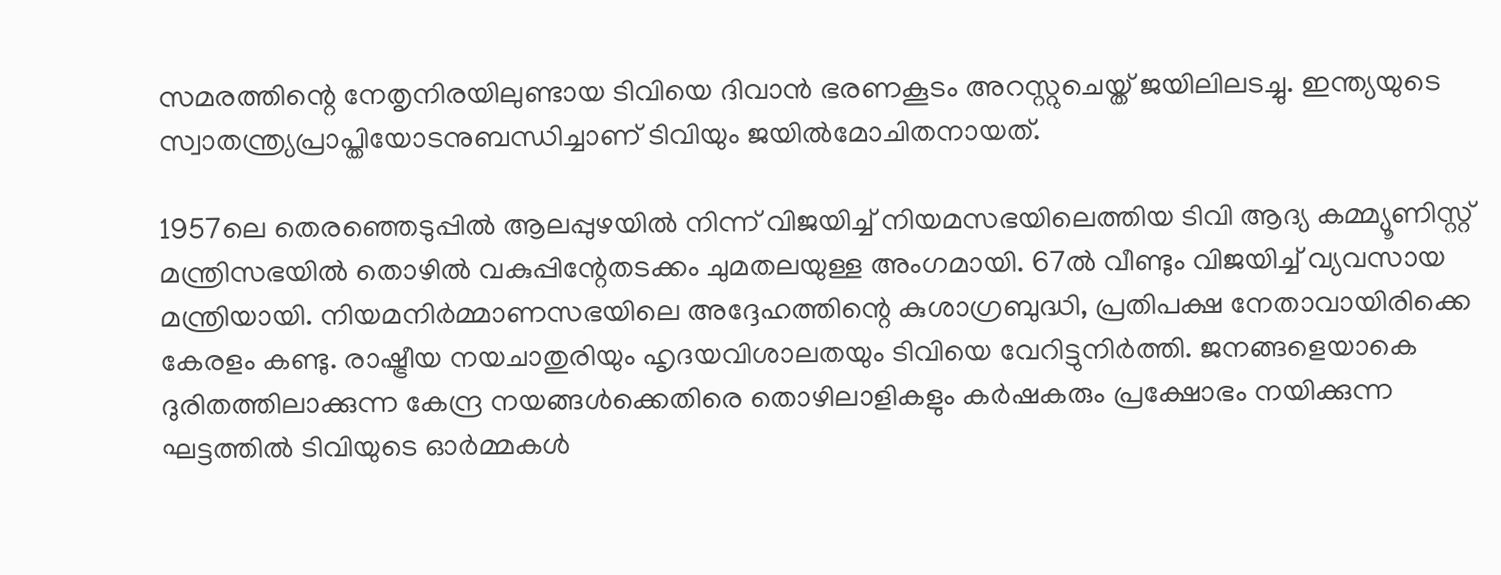സമരത്തിന്റെ നേതൃനിരയിലുണ്ടായ ടിവിയെ ദിവാന്‍ ഭരണകൂടം അറസ്റ്റുചെയ്ത് ജയിലിലടച്ചു. ഇന്ത്യയുടെ സ്വാതന്ത്ര്യപ്രാപ്തിയോടനുബന്ധിച്ചാണ് ടിവിയും ജയില്‍മോചിതനായത്.

1957ലെ തെരഞ്ഞെടുപ്പില്‍ ആലപ്പുഴയില്‍ നിന്ന് വിജയിച്ച് നിയമസഭയിലെത്തിയ ടിവി ആദ്യ കമ്മ്യൂണിസ്റ്റ് മന്ത്രിസഭയില്‍ തൊഴില്‍ വകുപ്പിന്റേതടക്കം ചുമതലയുള്ള അംഗമായി. 67ല്‍ വീണ്ടും വിജയിച്ച് വ്യവസായ മന്ത്രിയായി. നിയമനിര്‍മ്മാണസഭയിലെ അദ്ദേഹത്തിന്റെ കുശാഗ്രബുദ്ധി, പ്രതിപക്ഷ നേതാവായിരിക്കെ കേരളം കണ്ടു. രാഷ്ട്രീയ നയചാതുരിയും ഹൃദയവിശാലതയും ടിവിയെ വേറിട്ടുനിര്‍ത്തി. ജനങ്ങളെയാകെ ദുരിതത്തിലാക്കുന്ന കേന്ദ്ര നയങ്ങള്‍ക്കെതിരെ തൊഴിലാളികളും കര്‍ഷകരും പ്രക്ഷോഭം നയിക്കുന്ന ഘട്ടത്തില്‍ ടിവിയുടെ ഓര്‍മ്മകള്‍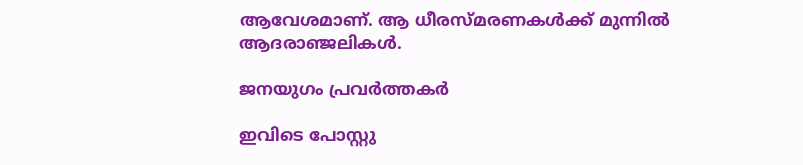ആവേശമാണ്. ആ ധീരസ്മരണകള്‍ക്ക് മുന്നില്‍ ആദരാഞ്ജലികള്‍.

ജനയുഗം പ്രവർത്തകർ

ഇവിടെ പോസ്റ്റു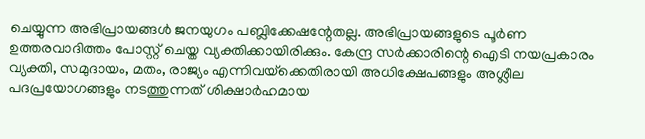ചെയ്യുന്ന അഭിപ്രായങ്ങള്‍ ജനയുഗം പബ്ലിക്കേഷന്റേതല്ല. അഭിപ്രായങ്ങളുടെ പൂര്‍ണ ഉത്തരവാദിത്തം പോസ്റ്റ് ചെയ്ത വ്യക്തിക്കായിരിക്കും. കേന്ദ്ര സര്‍ക്കാരിന്റെ ഐടി നയപ്രകാരം വ്യക്തി, സമുദായം, മതം, രാജ്യം എന്നിവയ്‌ക്കെതിരായി അധിക്ഷേപങ്ങളും അശ്ലീല പദപ്രയോഗങ്ങളും നടത്തുന്നത് ശിക്ഷാര്‍ഹമായ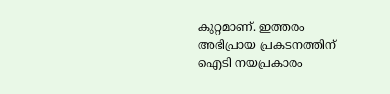കുറ്റമാണ്. ഇത്തരം അഭിപ്രായ പ്രകടനത്തിന് ഐടി നയപ്രകാരം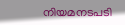നിയമനടപടി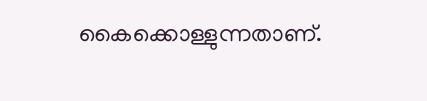കൈക്കൊള്ളുന്നതാണ്.